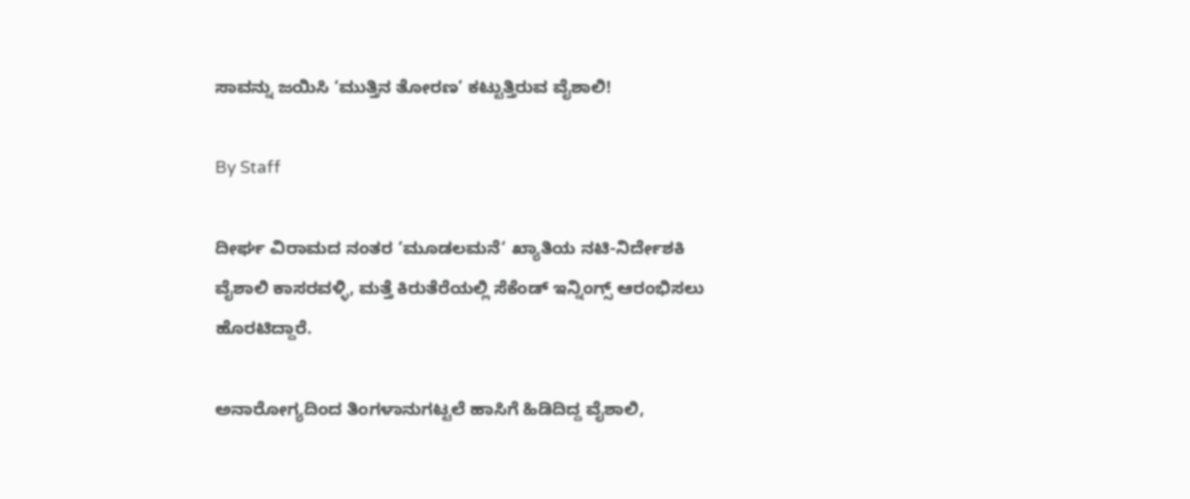ಸಾವನ್ನು ಜಯಿಸಿ ‘ಮುತ್ತಿನ ತೋರಣ’ ಕಟ್ಟುತ್ತಿರುವ ವೈಶಾಲಿ!

By Staff

ದೀರ್ಘ ವಿರಾಮದ ನಂತರ ‘ಮೂಡಲಮನೆ‘ ಖ್ಯಾತಿಯ ನಟಿ-ನಿರ್ದೇಶಕಿ ವೈಶಾಲಿ ಕಾಸರವಳ್ಳಿ, ಮತ್ತೆ ಕಿರುತೆರೆಯಲ್ಲಿ ಸೆಕೆಂಡ್‌ ಇನ್ನಿಂಗ್ಸ್‌ ಆರಂಭಿಸಲು ಹೊರಟಿದ್ದಾರೆ.

ಅನಾರೋಗ್ಯದಿಂದ ತಿಂಗಳಾನುಗಟ್ಟಲೆ ಹಾಸಿಗೆ ಹಿಡಿದಿದ್ದ ವೈಶಾಲಿ,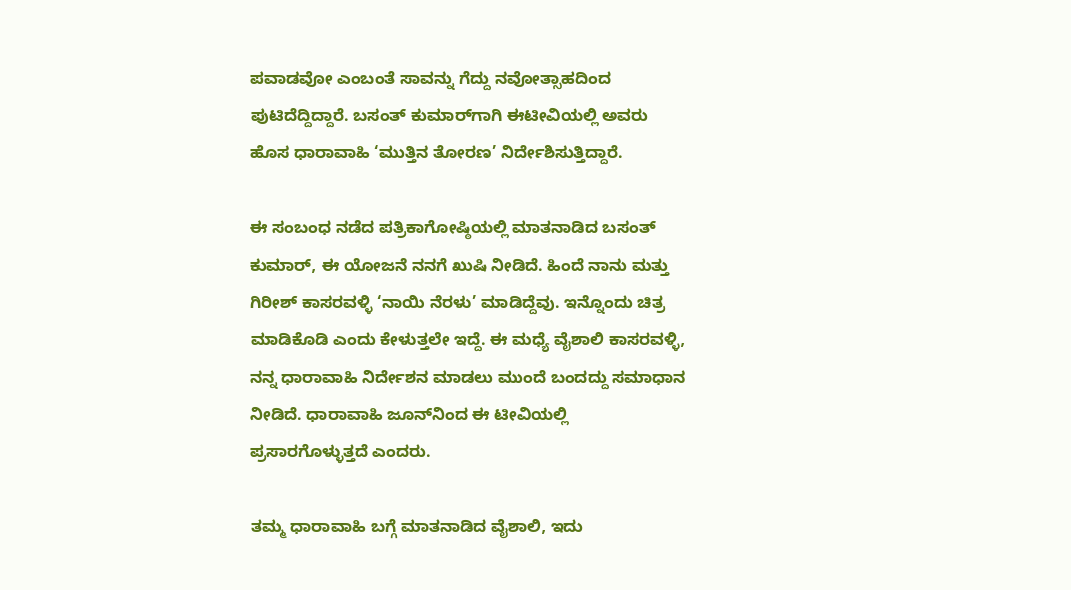ಪವಾಡವೋ ಎಂಬಂತೆ ಸಾವನ್ನು ಗೆದ್ದು ನವೋತ್ಸಾಹದಿಂದ ಪುಟಿದೆದ್ದಿದ್ದಾರೆ. ಬಸಂತ್‌ ಕುಮಾರ್‌ಗಾಗಿ ಈಟೀವಿಯಲ್ಲಿ ಅವರು ಹೊಸ ಧಾರಾವಾಹಿ ‘ಮುತ್ತಿನ ತೋರಣ’ ನಿರ್ದೇಶಿಸುತ್ತಿದ್ದಾರೆ.

ಈ ಸಂಬಂಧ ನಡೆದ ಪತ್ರಿಕಾಗೋಷ್ಠಿಯಲ್ಲಿ ಮಾತನಾಡಿದ ಬಸಂತ್‌ ಕುಮಾರ್‌, ಈ ಯೋಜನೆ ನನಗೆ ಖುಷಿ ನೀಡಿದೆ. ಹಿಂದೆ ನಾನು ಮತ್ತು ಗಿರೀಶ್‌ ಕಾಸರವಳ್ಳಿ ‘ನಾಯಿ ನೆರಳು’ ಮಾಡಿದ್ದೆವು. ಇನ್ನೊಂದು ಚಿತ್ರ ಮಾಡಿಕೊಡಿ ಎಂದು ಕೇಳುತ್ತಲೇ ಇದ್ದೆ. ಈ ಮಧ್ಯೆ ವೈಶಾಲಿ ಕಾಸರವಳ್ಳಿ, ನನ್ನ ಧಾರಾವಾಹಿ ನಿರ್ದೇಶನ ಮಾಡಲು ಮುಂದೆ ಬಂದದ್ದು ಸಮಾಧಾನ ನೀಡಿದೆ. ಧಾರಾವಾಹಿ ಜೂನ್‌ನಿಂದ ಈ ಟೀವಿಯಲ್ಲಿ ಪ್ರಸಾರಗೊಳ್ಳುತ್ತದೆ ಎಂದರು.

ತಮ್ಮ ಧಾರಾವಾಹಿ ಬಗ್ಗೆ ಮಾತನಾಡಿದ ವೈಶಾಲಿ, ಇದು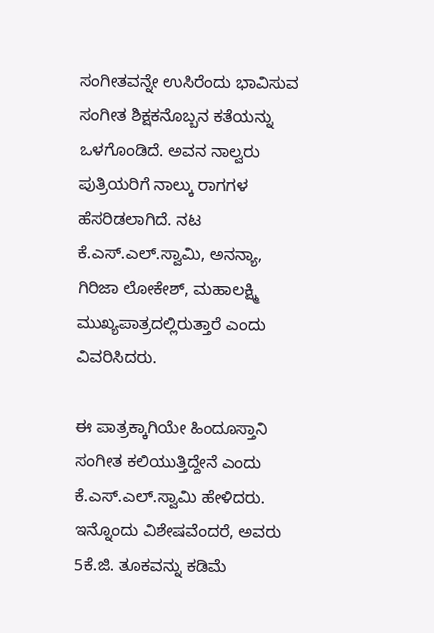ಸಂಗೀತವನ್ನೇ ಉಸಿರೆಂದು ಭಾವಿಸುವ ಸಂಗೀತ ಶಿಕ್ಷಕನೊಬ್ಬನ ಕತೆಯನ್ನು ಒಳಗೊಂಡಿದೆ. ಅವನ ನಾಲ್ವರು ಪುತ್ರಿಯರಿಗೆ ನಾಲ್ಕು ರಾಗಗಳ ಹೆಸರಿಡಲಾಗಿದೆ. ನಟ ಕೆ.ಎಸ್‌.ಎಲ್‌.ಸ್ವಾಮಿ, ಅನನ್ಯಾ, ಗಿರಿಜಾ ಲೋಕೇಶ್‌, ಮಹಾಲಕ್ಷ್ಮಿ ಮುಖ್ಯಪಾತ್ರದಲ್ಲಿರುತ್ತಾರೆ ಎಂದು ವಿವರಿಸಿದರು.

ಈ ಪಾತ್ರಕ್ಕಾಗಿಯೇ ಹಿಂದೂಸ್ತಾನಿ ಸಂಗೀತ ಕಲಿಯುತ್ತಿದ್ದೇನೆ ಎಂದು ಕೆ.ಎಸ್‌.ಎಲ್‌.ಸ್ವಾಮಿ ಹೇಳಿದರು. ಇನ್ನೊಂದು ವಿಶೇಷವೆಂದರೆ, ಅವರು 5ಕೆ.ಜಿ. ತೂಕವನ್ನು ಕಡಿಮೆ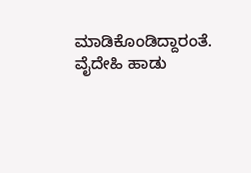ಮಾಡಿಕೊಂಡಿದ್ದಾರಂತೆ. ವೈದೇಹಿ ಹಾಡು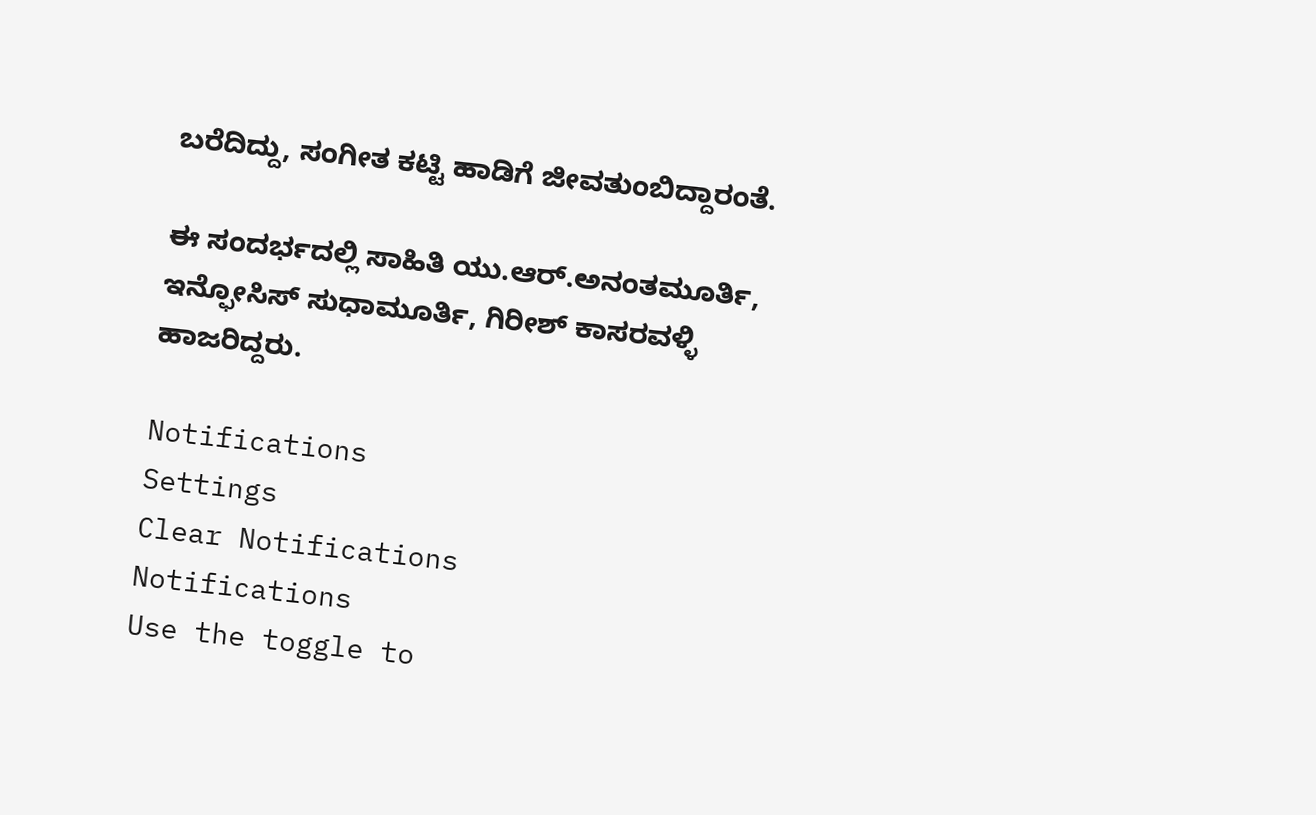ಬರೆದಿದ್ದು, ಸಂಗೀತ ಕಟ್ಟಿ ಹಾಡಿಗೆ ಜೀವತುಂಬಿದ್ದಾರಂತೆ.

ಈ ಸಂದರ್ಭದಲ್ಲಿ ಸಾಹಿತಿ ಯು.ಆರ್‌.ಅನಂತಮೂರ್ತಿ, ಇನ್ಫೋಸಿಸ್‌ ಸುಧಾಮೂರ್ತಿ, ಗಿರೀಶ್‌ ಕಾಸರವಳ್ಳಿ ಹಾಜರಿದ್ದರು.

Notifications
Settings
Clear Notifications
Notifications
Use the toggle to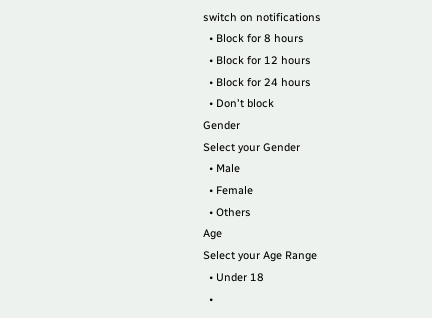switch on notifications
  • Block for 8 hours
  • Block for 12 hours
  • Block for 24 hours
  • Don't block
Gender
Select your Gender
  • Male
  • Female
  • Others
Age
Select your Age Range
  • Under 18
  •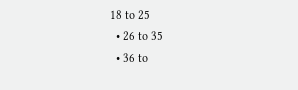18 to 25
  • 26 to 35
  • 36 to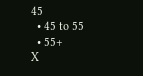45
  • 45 to 55
  • 55+
X